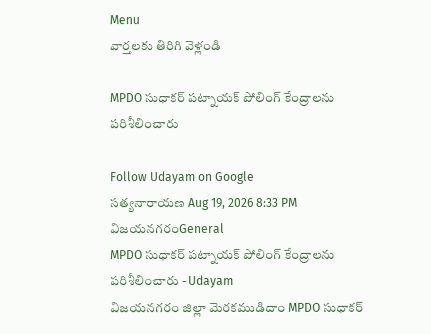Menu
వార్తలకు తిరిగి వెళ్లండి

MPDO సుధాకర్ పట్నాయక్ పోలింగ్ కేంద్రాలను పరిశీలించారు

Follow Udayam on Google
సత్యనారాయణ Aug 19, 2026 8:33 PM విజయనగరంGeneral
MPDO సుధాకర్ పట్నాయక్ పోలింగ్ కేంద్రాలను పరిశీలించారు - Udayam
విజయనగరం జిల్లా మెరకముడిదాం MPDO సుధాకర్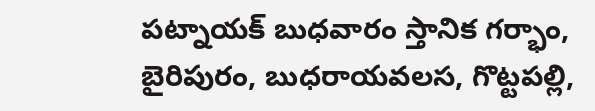పట్నాయక్ బుధవారం స్తానిక గర్భాం, బైరిపురం, బుధరాయవలస, గొట్టపల్లి,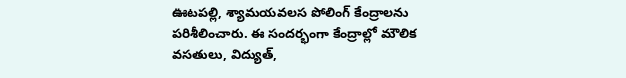ఊటపల్లి, శ్యామయవలస పోలింగ్‌ కేంద్రాలను పరిశీలించారు. ఈ సందర్భంగా కేంద్రాల్లో మౌలిక వసతులు, విద్యుత్‌,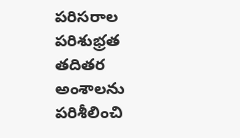పరిసరాల పరిశుభ్రత తదితర అంశాలను పరిశీలించి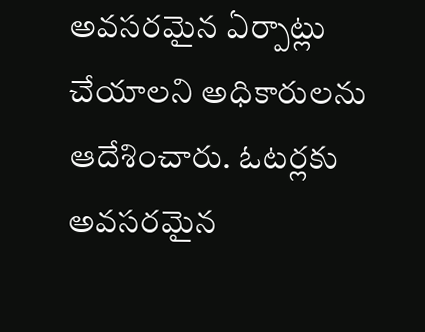అవసరమైన ఏర్పాట్లు చేయాలని అధికారులను ఆదేశించారు. ఓటర్లకు అవసరమైన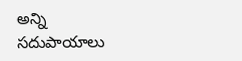అన్ని సదుపాయాలు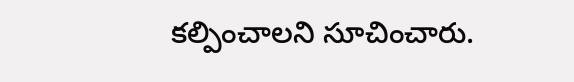కల్పించాలని సూచించారు.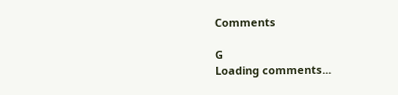Comments

G
Loading comments...